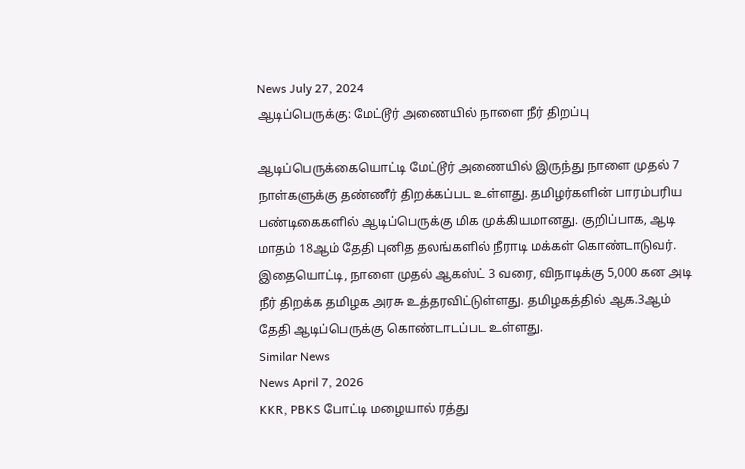News July 27, 2024
ஆடிப்பெருக்கு: மேட்டூர் அணையில் நாளை நீர் திறப்பு

ஆடிப்பெருக்கையொட்டி மேட்டூர் அணையில் இருந்து நாளை முதல் 7 நாள்களுக்கு தண்ணீர் திறக்கப்பட உள்ளது. தமிழர்களின் பாரம்பரிய பண்டிகைகளில் ஆடிப்பெருக்கு மிக முக்கியமானது. குறிப்பாக, ஆடி மாதம் 18ஆம் தேதி புனித தலங்களில் நீராடி மக்கள் கொண்டாடுவர். இதையொட்டி, நாளை முதல் ஆகஸ்ட் 3 வரை, விநாடிக்கு 5,000 கன அடி நீர் திறக்க தமிழக அரசு உத்தரவிட்டுள்ளது. தமிழகத்தில் ஆக.3ஆம் தேதி ஆடிப்பெருக்கு கொண்டாடப்பட உள்ளது.
Similar News
News April 7, 2026
KKR, PBKS போட்டி மழையால் ரத்து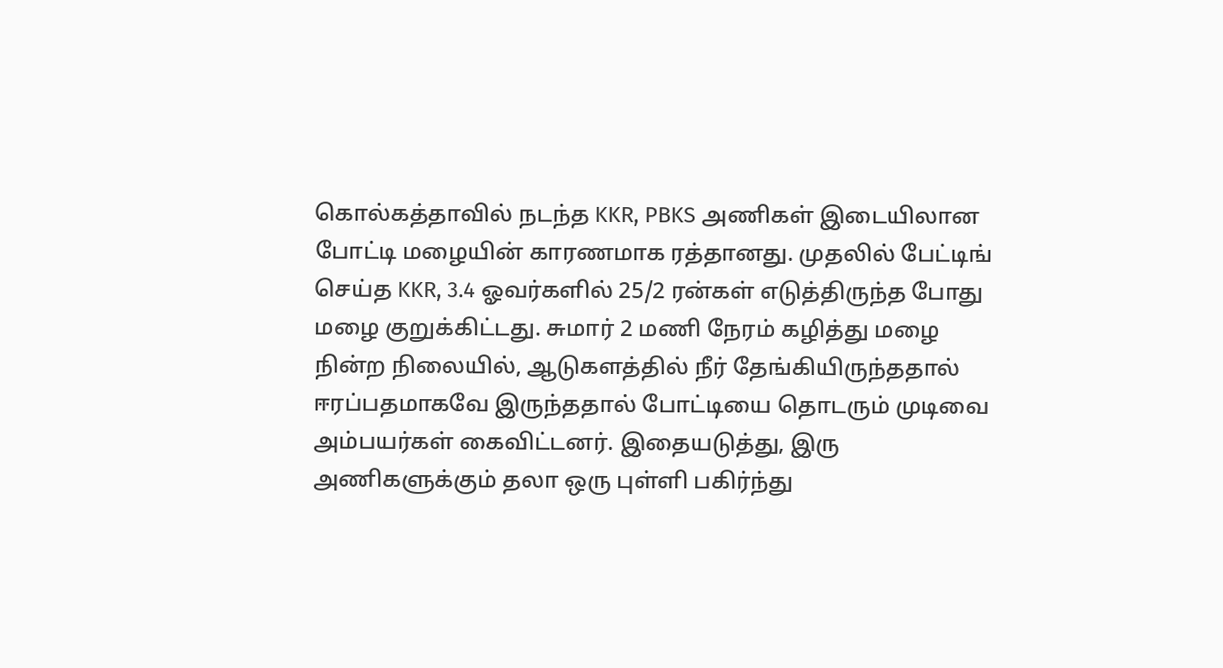கொல்கத்தாவில் நடந்த KKR, PBKS அணிகள் இடையிலான போட்டி மழையின் காரணமாக ரத்தானது. முதலில் பேட்டிங் செய்த KKR, 3.4 ஓவர்களில் 25/2 ரன்கள் எடுத்திருந்த போது மழை குறுக்கிட்டது. சுமார் 2 மணி நேரம் கழித்து மழை நின்ற நிலையில், ஆடுகளத்தில் நீர் தேங்கியிருந்ததால் ஈரப்பதமாகவே இருந்ததால் போட்டியை தொடரும் முடிவை அம்பயர்கள் கைவிட்டனர். இதையடுத்து, இரு அணிகளுக்கும் தலா ஒரு புள்ளி பகிர்ந்து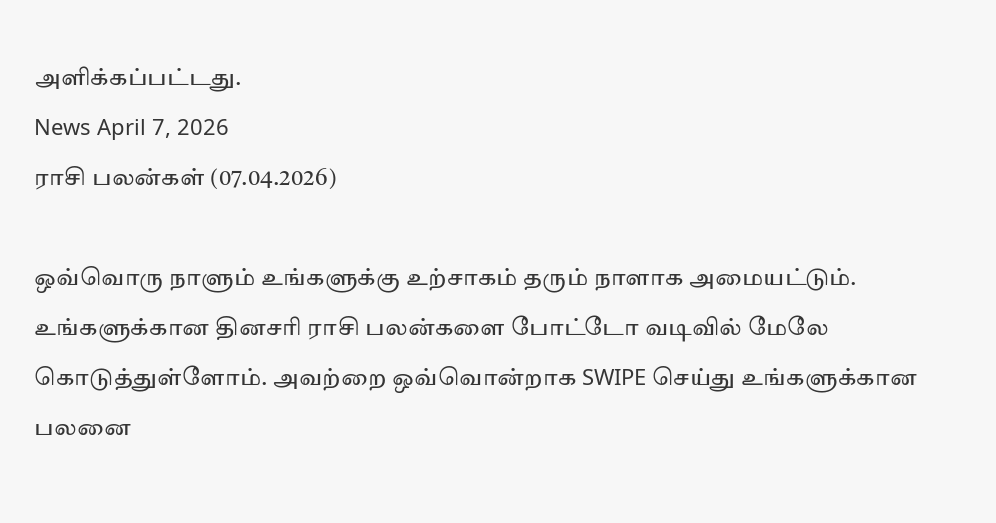அளிக்கப்பட்டது.
News April 7, 2026
ராசி பலன்கள் (07.04.2026)

ஒவ்வொரு நாளும் உங்களுக்கு உற்சாகம் தரும் நாளாக அமையட்டும். உங்களுக்கான தினசரி ராசி பலன்களை போட்டோ வடிவில் மேலே கொடுத்துள்ளோம். அவற்றை ஒவ்வொன்றாக SWIPE செய்து உங்களுக்கான பலனை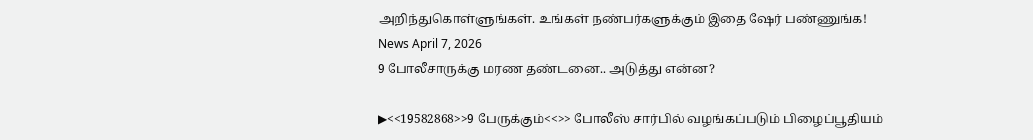அறிந்துகொள்ளுங்கள். உங்கள் நண்பர்களுக்கும் இதை ஷேர் பண்ணுங்க!
News April 7, 2026
9 போலீசாருக்கு மரண தண்டனை.. அடுத்து என்ன?

▶<<19582868>>9 பேருக்கும்<<>> போலீஸ் சார்பில் வழங்கப்படும் பிழைப்பூதியம்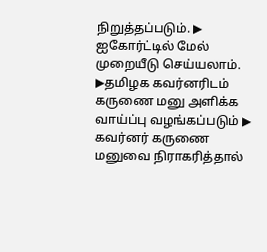நிறுத்தப்படும். ▶ ஐகோர்ட்டில் மேல் முறையீடு செய்யலாம். ▶தமிழக கவர்னரிடம் கருணை மனு அளிக்க வாய்ப்பு வழங்கப்படும் ▶ கவர்னர் கருணை மனுவை நிராகரித்தால்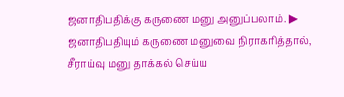ஜனாதிபதிக்கு கருணை மனு அனுப்பலாம். ▶ ஜனாதிபதியும் கருணை மனுவை நிராகரித்தால், சீராய்வு மனு தாக்கல் செய்ய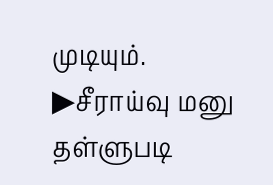முடியும். ▶சீராய்வு மனு தள்ளுபடி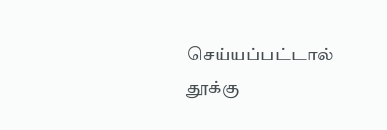செய்யப்பட்டால் தூக்கு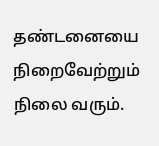தண்டனையை நிறைவேற்றும் நிலை வரும்.